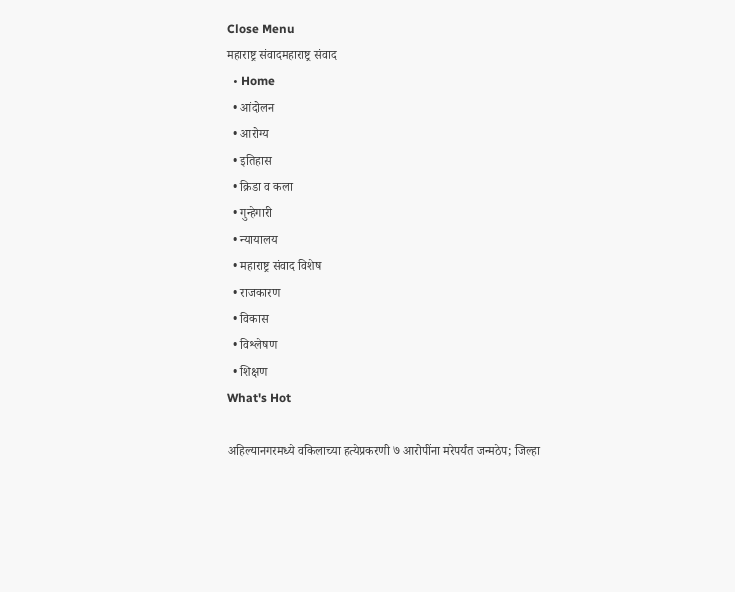Close Menu
महाराष्ट्र संवादमहाराष्ट्र संवाद
  • Home
  • आंदोलन
  • आरोग्य
  • इतिहास
  • क्रिडा व कला
  • गुन्हेगारी
  • न्यायालय
  • महाराष्ट्र संवाद विशेष
  • राजकारण
  • विकास
  • विश्लेषण
  • शिक्षण
What's Hot

अहिल्यानगरमध्ये वकिलाच्या हत्येप्रकरणी ७ आरोपींना मरेपर्यंत जन्मठेप; जिल्हा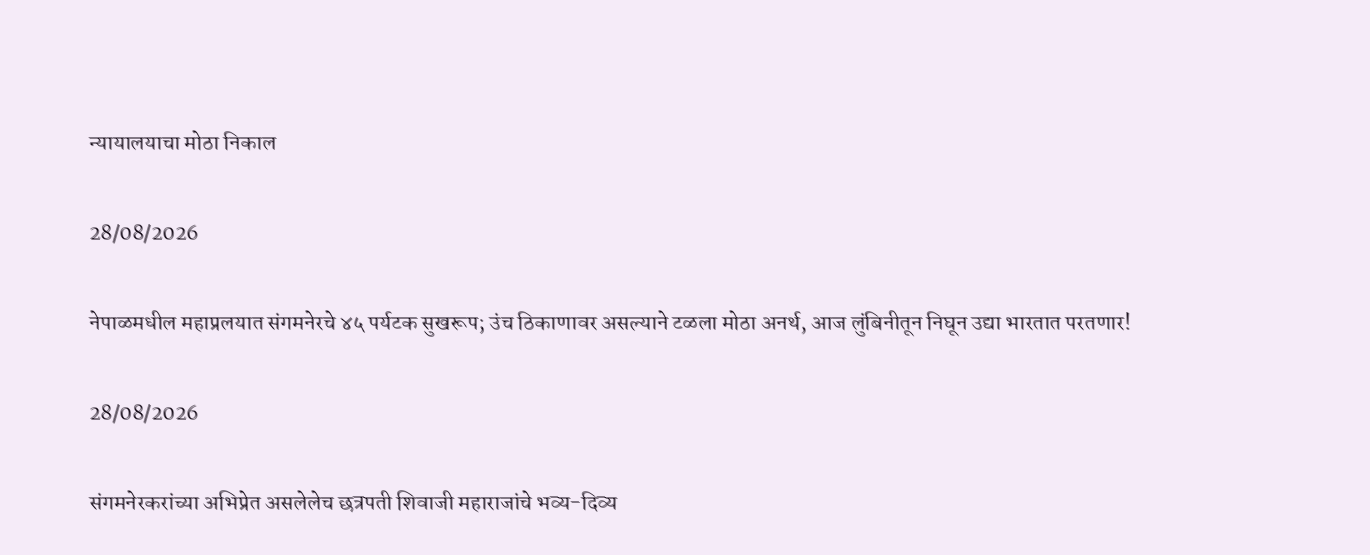न्यायालयाचा मोठा निकाल

28/08/2026

नेपाळमधील महाप्रलयात संगमनेरचे ४५ पर्यटक सुखरूप; उंच ठिकाणावर असल्याने टळला मोठा अनर्थ, आज लुंबिनीतून निघून उद्या भारतात परतणार!

28/08/2026

संगमनेरकरांच्या अभिप्रेत असलेलेच छत्रपती शिवाजी महाराजांचे भव्य-दिव्य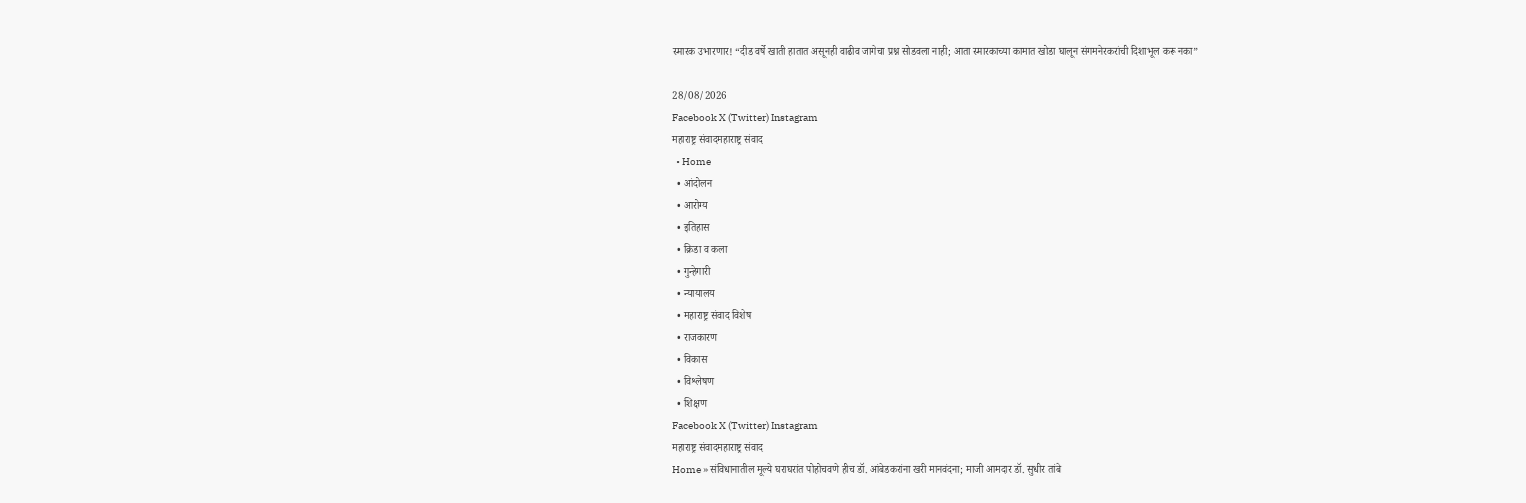स्मारक उभारणार! “दीड वर्षे खाती हातात असूनही वाढीव जागेचा प्रश्न सोडवला नाही; आता स्मारकाच्या कामात खोडा घालून संगमनेरकरांची दिशाभूल करू नका”

28/08/2026
Facebook X (Twitter) Instagram
महाराष्ट्र संवादमहाराष्ट्र संवाद
  • Home
  • आंदोलन
  • आरोग्य
  • इतिहास
  • क्रिडा व कला
  • गुन्हेगारी
  • न्यायालय
  • महाराष्ट्र संवाद विशेष
  • राजकारण
  • विकास
  • विश्लेषण
  • शिक्षण
Facebook X (Twitter) Instagram
महाराष्ट्र संवादमहाराष्ट्र संवाद
Home » संविधानातील मूल्ये घराघरांत पोहोचवणे हीच डॉ. आंबेडकरांना खरी मानवंदना; माजी आमदार डॉ. सुधीर तांबे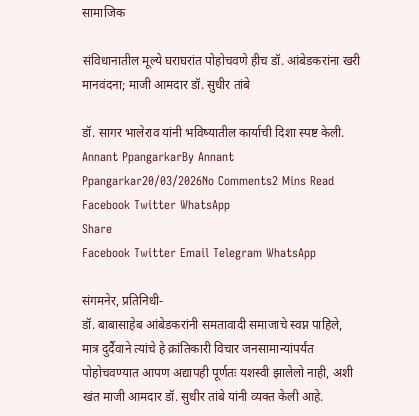सामाजिक

संविधानातील मूल्ये घराघरांत पोहोचवणे हीच डॉ. आंबेडकरांना खरी मानवंदना; माजी आमदार डॉ. सुधीर तांबे

डॉ. सागर भालेराव यांनी भविष्यातील कार्याची दिशा स्पष्ट केली.
Annant PpangarkarBy Annant Ppangarkar20/03/2026No Comments2 Mins Read
Facebook Twitter WhatsApp
Share
Facebook Twitter Email Telegram WhatsApp

संगमनेर, प्रतिनिधी-
डॉ. बाबासाहेब आंबेडकरांनी समतावादी समाजाचे स्वप्न पाहिले, मात्र दुर्दैवाने त्यांचे हे क्रांतिकारी विचार जनसामान्यांपर्यंत पोहोचवण्यात आपण अद्यापही पूर्णतः यशस्वी झालेलो नाही, अशी खंत माजी आमदार डॉ. सुधीर तांबे यांनी व्यक्त केली आहे.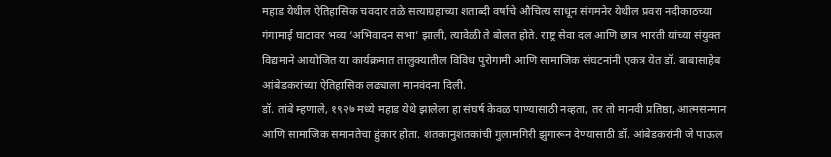महाड येथील ऐतिहासिक चवदार तळे सत्याग्रहाच्या शताब्दी वर्षाचे औचित्य साधून संगमनेर येथील प्रवरा नदीकाठच्या गंगामाई घाटावर भव्य ‘अभिवादन सभा’ झाली, त्यावेळी ते बोलत होते. राष्ट्र सेवा दल आणि छात्र भारती यांच्या संयुक्त विद्यमाने आयोजित या कार्यक्रमात तालुक्यातील विविध पुरोगामी आणि सामाजिक संघटनांनी एकत्र येत डॉ. बाबासाहेब आंबेडकरांच्या ऐतिहासिक लढ्याला मानवंदना दिली.
डॉ. तांबे म्हणाले, १९२७ मध्ये महाड येथे झालेला हा संघर्ष केवळ पाण्यासाठी नव्हता, तर तो मानवी प्रतिष्ठा, आत्मसन्मान आणि सामाजिक समानतेचा हुंकार होता. शतकानुशतकांची गुलामगिरी झुगारून देण्यासाठी डॉ. आंबेडकरांनी जे पाऊल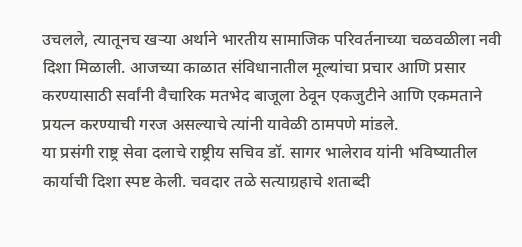उचलले, त्यातूनच खऱ्या अर्थाने भारतीय सामाजिक परिवर्तनाच्या चळवळीला नवी दिशा मिळाली. आजच्या काळात संविधानातील मूल्यांचा प्रचार आणि प्रसार करण्यासाठी सर्वांनी वैचारिक मतभेद बाजूला ठेवून एकजुटीने आणि एकमताने प्रयत्न करण्याची गरज असल्याचे त्यांनी यावेळी ठामपणे मांडले.
या प्रसंगी राष्ट्र सेवा दलाचे राष्ट्रीय सचिव डॉ. सागर भालेराव यांनी भविष्यातील कार्याची दिशा स्पष्ट केली. चवदार तळे सत्याग्रहाचे शताब्दी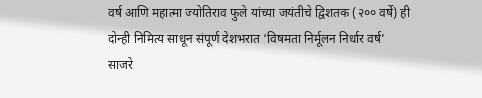वर्ष आणि महात्मा ज्योतिराव फुले यांच्या जयंतीचे द्विशतक (२०० वर्षे) ही दोन्ही निमित्य साधून संपूर्ण देशभरात ‘विषमता निर्मूलन निर्धार वर्ष’ साजरे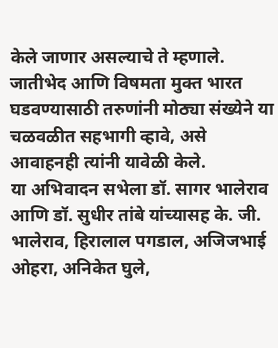केले जाणार असल्याचे ते म्हणाले. जातीभेद आणि विषमता मुक्त भारत घडवण्यासाठी तरुणांनी मोठ्या संख्येने या चळवळीत सहभागी व्हावे, असे आवाहनही त्यांनी यावेळी केले.
या अभिवादन सभेला डॉ. सागर भालेराव आणि डॉ. सुधीर तांबे यांच्यासह के. जी. भालेराव, हिरालाल पगडाल, अजिजभाई ओहरा, अनिकेत घुले,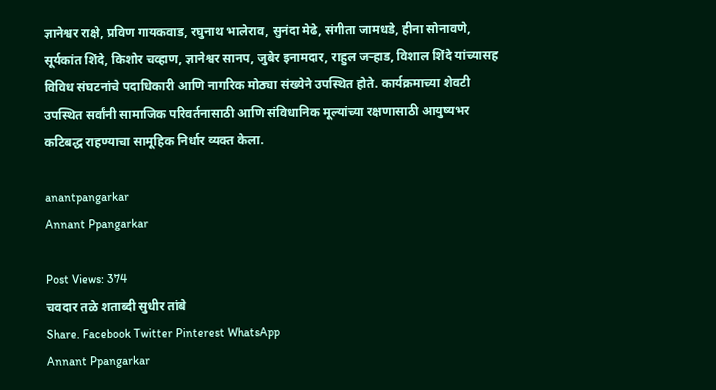ज्ञानेश्वर राक्षे, प्रविण गायकवाड, रघुनाथ भालेराव, सुनंदा मेढे, संगीता जामधडे, हीना सोनावणे, सूर्यकांत शिंदे, किशोर चव्हाण, ज्ञानेश्वर सानप, जुबेर इनामदार, राहुल जऱ्हाड, विशाल शिंदे यांच्यासह विविध संघटनांचे पदाधिकारी आणि नागरिक मोठ्या संख्येने उपस्थित होते. कार्यक्रमाच्या शेवटी उपस्थित सर्वांनी सामाजिक परिवर्तनासाठी आणि संविधानिक मूल्यांच्या रक्षणासाठी आयुष्यभर कटिबद्ध राहण्याचा सामूहिक निर्धार व्यक्त केला.

anantpangarkar
Annant Ppangarkar

Post Views: 374
चवदार तळे शताब्दी सुधीर तांबे
Share. Facebook Twitter Pinterest WhatsApp
Annant Ppangarkar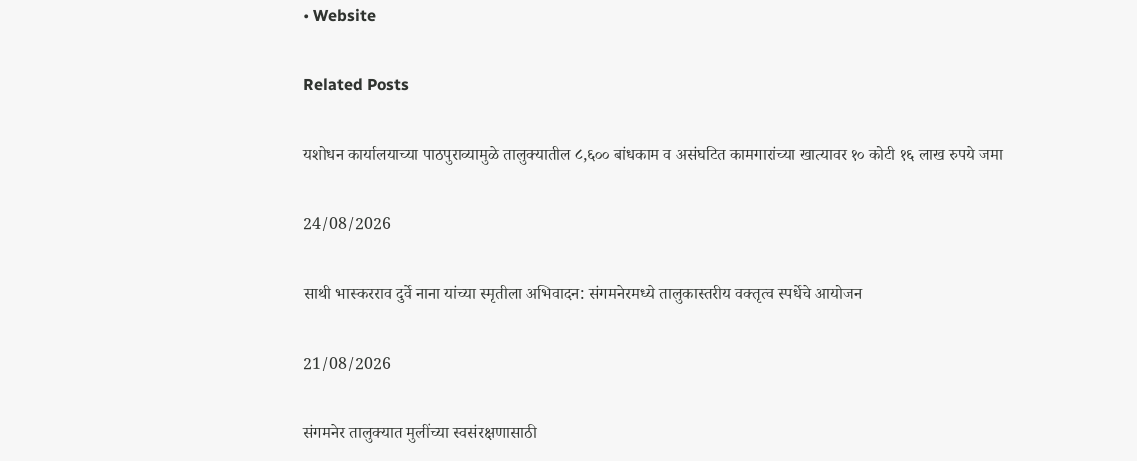• Website

Related Posts

यशोधन कार्यालयाच्या पाठपुराव्यामुळे तालुक्यातील ८,६०० बांधकाम व असंघटित कामगारांच्या खात्यावर १० कोटी १६ लाख रुपये जमा

24/08/2026

साथी भास्करराव दुर्वे नाना यांच्या स्मृतीला अभिवादन: संगमनेरमध्ये तालुकास्तरीय वक्तृत्व स्पर्धेचे आयोजन

21/08/2026

संगमनेर तालुक्यात मुलींच्या स्वसंरक्षणासाठी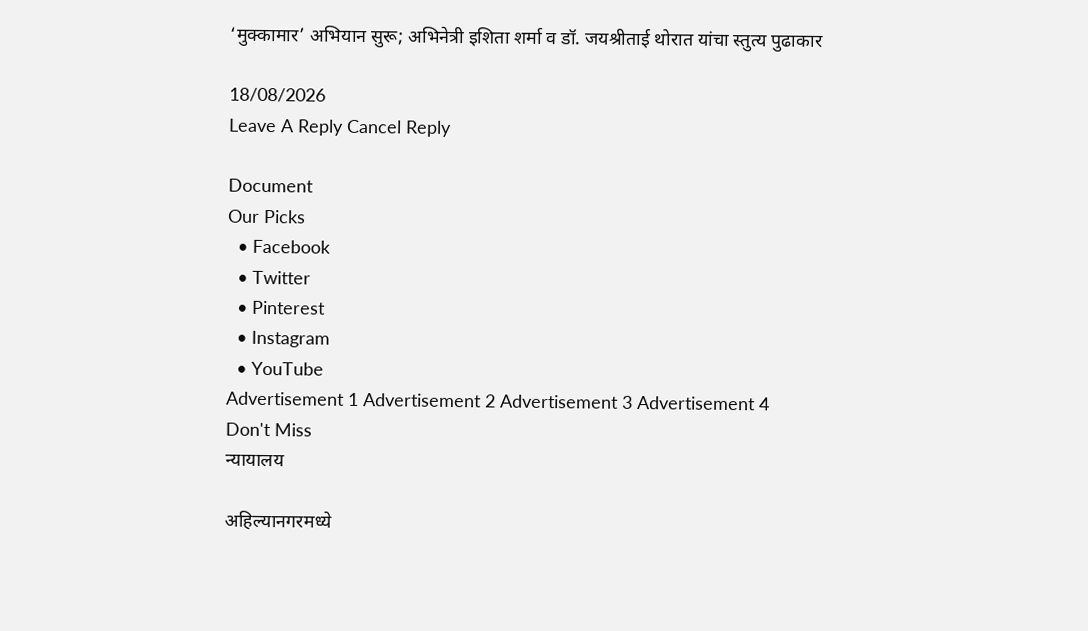‘मुक्कामार’ अभियान सुरू; अभिनेत्री इशिता शर्मा व डॉ. जयश्रीताई थोरात यांचा स्तुत्य पुढाकार

18/08/2026
Leave A Reply Cancel Reply

Document
Our Picks
  • Facebook
  • Twitter
  • Pinterest
  • Instagram
  • YouTube
Advertisement 1 Advertisement 2 Advertisement 3 Advertisement 4
Don't Miss
न्यायालय

अहिल्यानगरमध्ये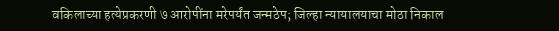वकिलाच्या हत्येप्रकरणी ७ आरोपींना मरेपर्यंत जन्मठेप; जिल्हा न्यायालयाचा मोठा निकाल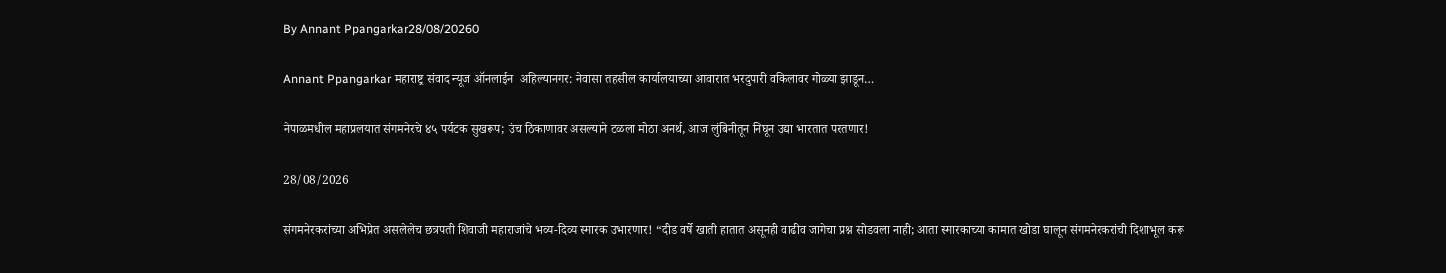By Annant Ppangarkar28/08/20260

Annant Ppangarkar महाराष्ट्र संवाद न्यूज ऑनलाईन  अहिल्यानगर: नेवासा तहसील कार्यालयाच्या आवारात भरदुपारी वकिलावर गोळ्या झाडून…

नेपाळमधील महाप्रलयात संगमनेरचे ४५ पर्यटक सुखरूप; उंच ठिकाणावर असल्याने टळला मोठा अनर्थ, आज लुंबिनीतून निघून उद्या भारतात परतणार!

28/08/2026

संगमनेरकरांच्या अभिप्रेत असलेलेच छत्रपती शिवाजी महाराजांचे भव्य-दिव्य स्मारक उभारणार! “दीड वर्षे खाती हातात असूनही वाढीव जागेचा प्रश्न सोडवला नाही; आता स्मारकाच्या कामात खोडा घालून संगमनेरकरांची दिशाभूल करू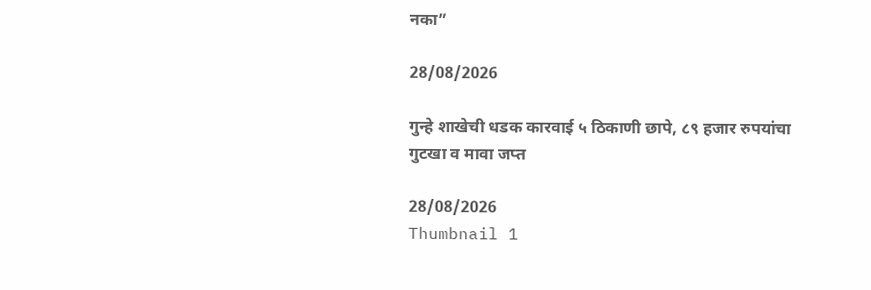नका”

28/08/2026

गुन्हे शाखेची धडक कारवाई ५ ठिकाणी छापे, ८९ हजार रुपयांचा गुटखा व मावा जप्त

28/08/2026
Thumbnail 1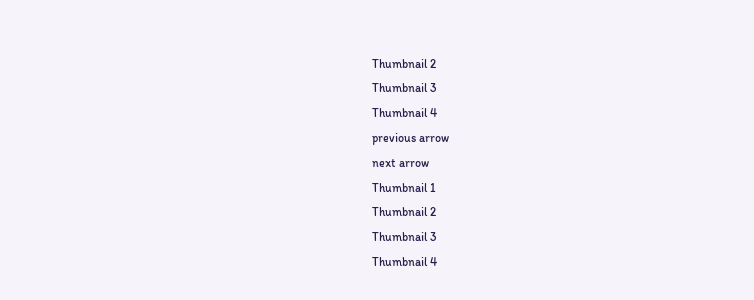Thumbnail 2
Thumbnail 3
Thumbnail 4
previous arrow
next arrow
Thumbnail 1
Thumbnail 2
Thumbnail 3
Thumbnail 4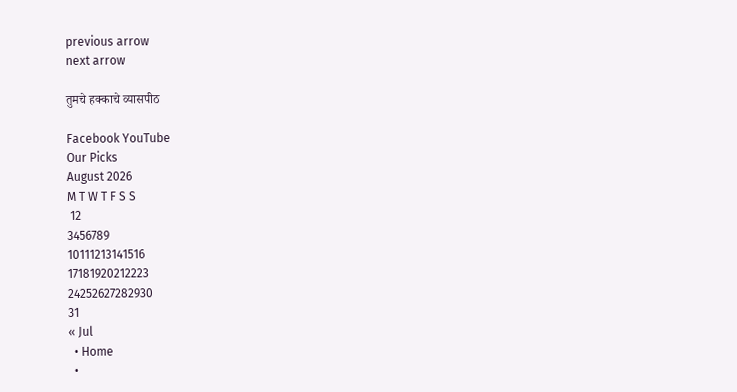previous arrow
next arrow

तुमचे हक्काचे व्यासपीठ

Facebook YouTube
Our Picks
August 2026
M T W T F S S
 12
3456789
10111213141516
17181920212223
24252627282930
31
« Jul
  • Home
  •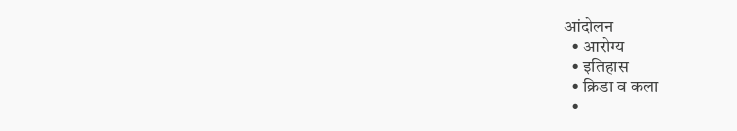आंदोलन
  • आरोग्य
  • इतिहास
  • क्रिडा व कला
  •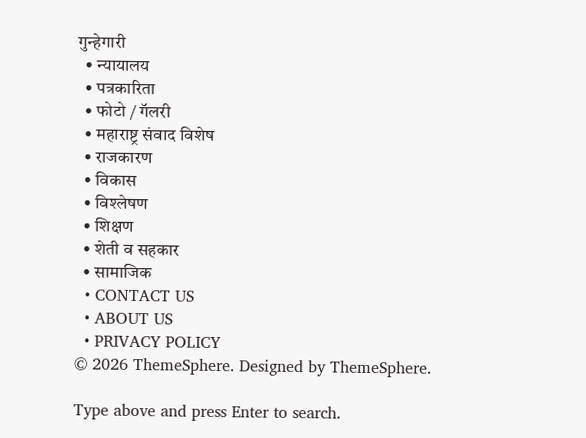गुन्हेगारी
  • न्यायालय
  • पत्रकारिता
  • फोटो / गॅलरी
  • महाराष्ट्र संवाद विशेष
  • राजकारण
  • विकास
  • विश्लेषण
  • शिक्षण
  • शेती व सहकार
  • सामाजिक
  • CONTACT US
  • ABOUT US
  • PRIVACY POLICY
© 2026 ThemeSphere. Designed by ThemeSphere.

Type above and press Enter to search.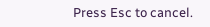Press Esc to cancel.